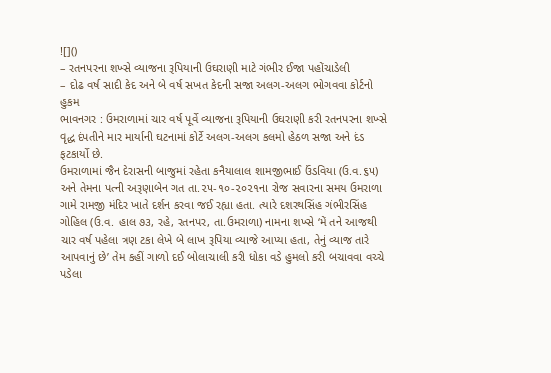![]()
– રતનપરના શખ્સે વ્યાજના રૂપિયાની ઉઘરાણી માટે ગંભીર ઈજા પહોંચાડેલી
– દોઢ વર્ષ સાદી કેદ અને બે વર્ષ સખત કેદની સજા અલગ-અલગ ભોગવવા કોર્ટનો હુકમ
ભાવનગર : ઉમરાળામાં ચાર વર્ષ પૂર્વે વ્યાજના રૂપિયાની ઉઘરાણી કરી રતનપરના શખ્સે વૃદ્ધ દંપતીને માર માર્યાની ઘટનામાં કોર્ટે અલગ-અલગ કલમો હેઠળ સજા અને દંડ ફટકાર્યો છે.
ઉમરાળામાં જૈન દેરાસની બાજુમાં રહેતા કનૈયાલાલ શામજીભાઈ ઉંડવિયા (ઉ.વ.૬૫) અને તેમના પત્ની અરૂણાબેન ગત તા.૨૫-૧૦-૨૦૨૧ના રોજ સવારના સમય ઉમરાળા ગામે રામજી મંદિર ખાતે દર્શન કરવા જઈ રહ્યા હતા. ત્યારે દશરથસિંહ ગંભીરસિંહ ગોહિલ (ઉ.વ. હાલ ૭૩, રહે, રતનપર, તા.ઉમરાળા) નામના શખ્સે ‘મેં તને આજથી ચાર વર્ષ પહેલા ત્રણ ટકા લેખે બે લાખ રૂપિયા વ્યાજે આપ્યા હતા, તેનું વ્યાજ તારે આપવાનું છે’ તેમ કહીં ગાળો દઈ બોલાચાલી કરી ધોકા વડે હુમલો કરી બચાવવા વચ્ચે પડેલા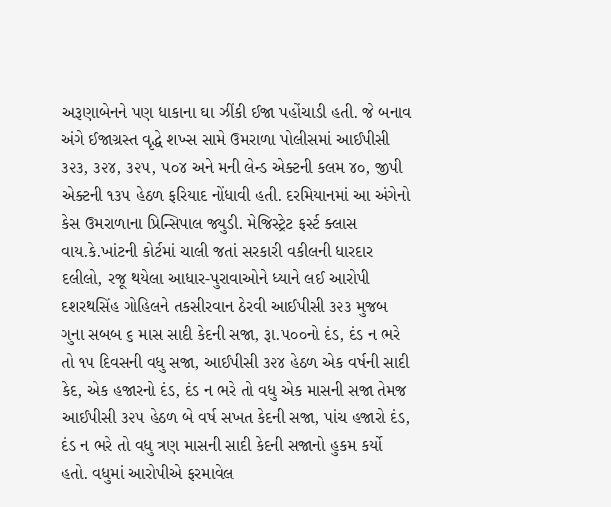અરૂણાબેનને પણ ધાકાના ઘા ઝીંકી ઈજા પહોંચાડી હતી. જે બનાવ અંગે ઈજાગ્રસ્ત વૃદ્ધે શખ્સ સામે ઉમરાળા પોલીસમાં આઈપીસી ૩૨૩, ૩૨૪, ૩૨૫, ૫૦૪ અને મની લેન્ડ એક્ટની કલમ ૪૦, જીપી એક્ટની ૧૩૫ હેઠળ ફરિયાદ નોંધાવી હતી. દરમિયાનમાં આ અંગેનો કેસ ઉમરાળાના પ્રિન્સિપાલ જ્યુડી. મેજિસ્ટ્રેટ ફર્સ્ટ ક્લાસ વાય.કે.ખાંટની કોર્ટમાં ચાલી જતાં સરકારી વકીલની ધારદાર દલીલો, રજૂ થયેલા આધાર-પુરાવાઓને ધ્યાને લઈ આરોપી દશરથસિંહ ગોહિલને તકસીરવાન ઠેરવી આઈપીસી ૩૨૩ મુજબ ગુના સબબ ૬ માસ સાદી કેદની સજા, રૂા.૫૦૦નો દંડ, દંડ ન ભરે તો ૧૫ દિવસની વધુ સજા, આઈપીસી ૩૨૪ હેઠળ એક વર્ષની સાદી કેદ, એક હજારનો દંડ, દંડ ન ભરે તો વધુ એક માસની સજા તેમજ આઈપીસી ૩૨૫ હેઠળ બે વર્ષ સખત કેદની સજા, પાંચ હજારો દંડ, દંડ ન ભરે તો વધુ ત્રણ માસની સાદી કેદની સજાનો હુકમ કર્યો હતો. વધુમાં આરોપીએ ફરમાવેલ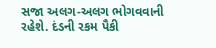સજા અલગ-અલગ ભોગવવાની રહેશે. દંડની રકમ પૈકી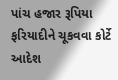પાંચ હજાર રૂપિયા ફરિયાદીને ચૂકવવા કોર્ટે આદેશ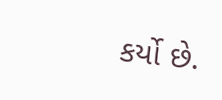કર્યો છે.